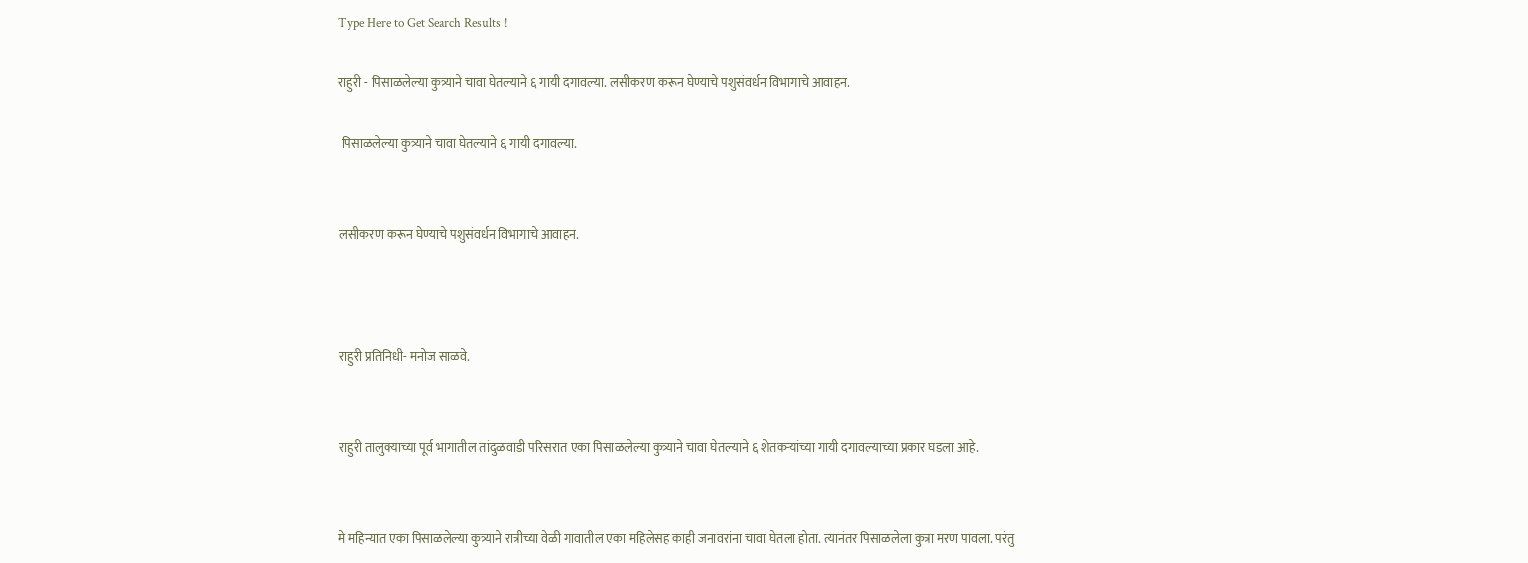Type Here to Get Search Results !

राहुरी - पिसाळलेल्या कुत्र्याने चावा घेतल्याने ६ गायी दगावल्या. लसीकरण करून घेण्याचे पशुसंवर्धन विभागाचे आवाहन.

 पिसाळलेल्या कुत्र्याने चावा घेतल्याने ६ गायी दगावल्या.


लसीकरण करून घेण्याचे पशुसंवर्धन विभागाचे आवाहन.



राहुरी प्रतिनिधी- मनोज साळवे.


राहुरी तालुक्याच्या पूर्व भागातील तांदुळवाडी परिसरात एका पिसाळलेल्या कुत्र्याने चावा घेतल्याने ६ शेतकऱ्यांच्या गायी दगावल्याच्या प्रकार घडला आहे.


मे महिन्यात एका पिसाळलेल्या कुत्र्याने रात्रीच्या वेळी गावातील एका महिलेसह काही जनावरांना चावा घेतला होता. त्यानंतर पिसाळलेला कुत्रा मरण पावला. परंतु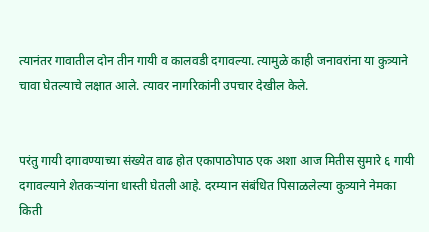त्यानंतर गावातील दोन तीन गायी व कालवडी दगावल्या. त्यामुळे काही जनावरांना या कुत्र्याने चावा घेतल्याचे लक्षात आले. त्यावर नागरिकांनी उपचार देखील केले.


परंतु गायी दगावण्याच्या संख्येत वाढ होत एकापाठोपाठ एक अशा आज मितीस सुमारे ६ गायी दगावल्याने शेतकऱ्यांना धास्ती घेतली आहे. दरम्यान संबंधित पिसाळलेल्या कुत्र्याने नेमका किती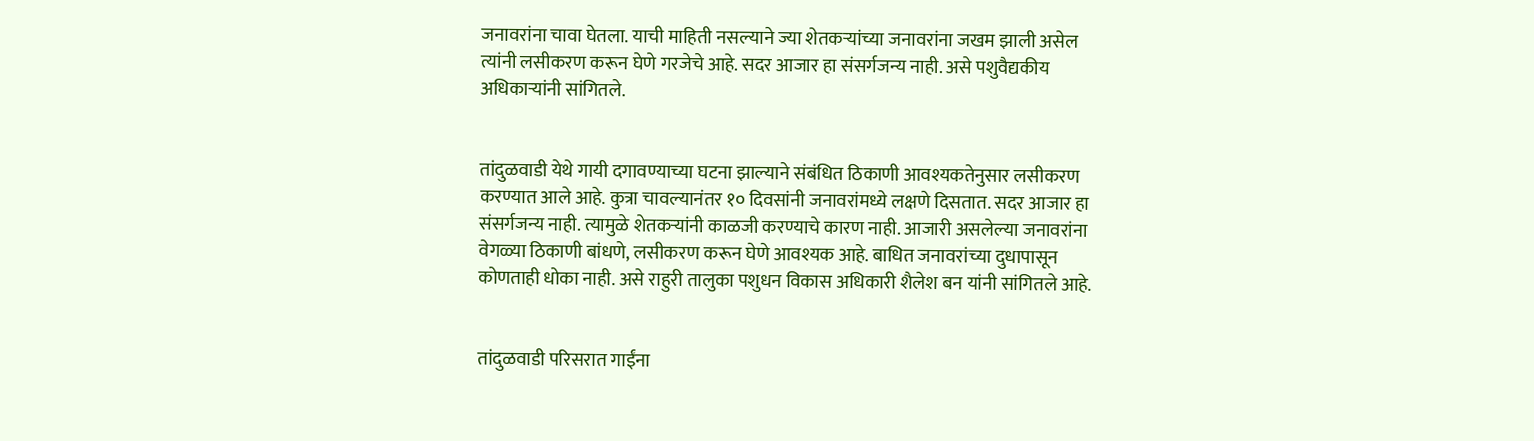जनावरांना चावा घेतला. याची माहिती नसल्याने ज्या शेतकऱ्यांच्या जनावरांना जखम झाली असेल त्यांनी लसीकरण करून घेणे गरजेचे आहे. सदर आजार हा संसर्गजन्य नाही. असे पशुवैद्यकीय अधिकाऱ्यांनी सांगितले.


तांदुळवाडी येथे गायी दगावण्याच्या घटना झाल्याने संबंधित ठिकाणी आवश्यकतेनुसार लसीकरण करण्यात आले आहे. कुत्रा चावल्यानंतर १० दिवसांनी जनावरांमध्ये लक्षणे दिसतात. सदर आजार हा संसर्गजन्य नाही. त्यामुळे शेतकऱ्यांनी काळजी करण्याचे कारण नाही. आजारी असलेल्या जनावरांना वेगळ्या ठिकाणी बांधणे, लसीकरण करून घेणे आवश्यक आहे. बाधित जनावरांच्या दुधापासून कोणताही धोका नाही. असे राहुरी तालुका पशुधन विकास अधिकारी शैलेश बन यांनी सांगितले आहे.


तांदुळवाडी परिसरात गाईंना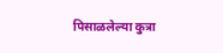पिसाळलेल्या कुत्रा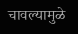चावल्यामुळे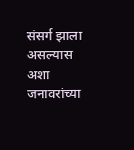संसर्ग झाला असल्यास अशा जनावरांच्या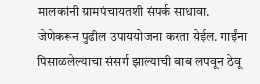मालकांनी ग्रामपंचायतशी संपर्क साधावा. जेणेकरून पुढील उपाययोजना करता येईल. गाईंना पिसाळलेल्याचा संसर्ग झाल्याची बाब लपवून ठेवू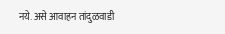नये. असे आवाहन तांदुळवाडी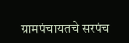ग्रामपंचायतचे सरपंच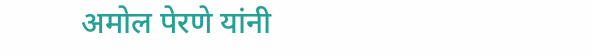अमोल पेरणे यांनी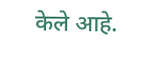केले आहे.